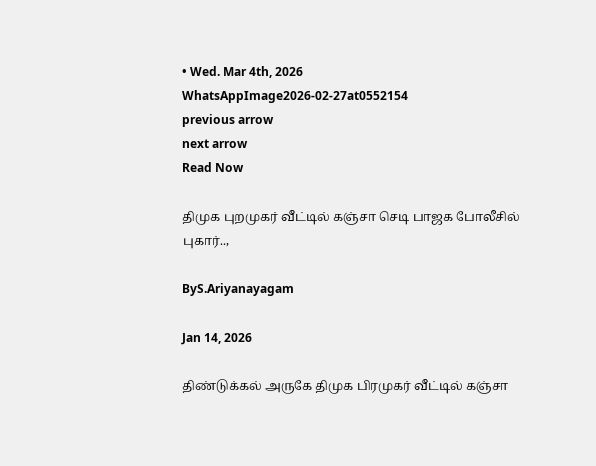• Wed. Mar 4th, 2026
WhatsAppImage2026-02-27at0552154
previous arrow
next arrow
Read Now

திமுக புறமுகர் வீட்டில் கஞ்சா செடி பாஜக போலீசில் புகார்..,

ByS.Ariyanayagam

Jan 14, 2026

திண்டுக்கல் அருகே திமுக பிரமுகர் வீட்டில் கஞ்சா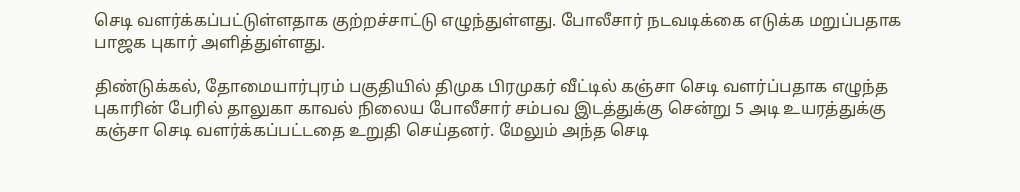செடி வளர்க்கப்பட்டுள்ளதாக குற்றச்சாட்டு எழுந்துள்ளது. போலீசார் நடவடிக்கை எடுக்க மறுப்பதாக பாஜக புகார் அளித்துள்ளது.

திண்டுக்கல், தோமையார்புரம் பகுதியில் திமுக பிரமுகர் வீட்டில் கஞ்சா செடி வளர்ப்பதாக எழுந்த புகாரின் பேரில் தாலுகா காவல் நிலைய போலீசார் சம்பவ இடத்துக்கு சென்று 5 அடி உயரத்துக்கு கஞ்சா செடி வளர்க்கப்பட்டதை உறுதி செய்தனர். மேலும் அந்த செடி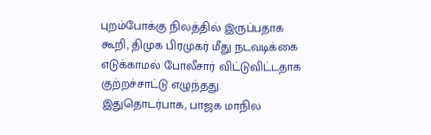புறம்போக்கு நிலத்தில் இருப்பதாக கூறி, திமுக பிரமுகர் மீது நடவடிக்கை எடுக்காமல் போலீசார் விட்டுவிட்டதாக குற்றச்சாட்டு எழுந்தது.
இதுதொடர்பாக, பாஜக மாநில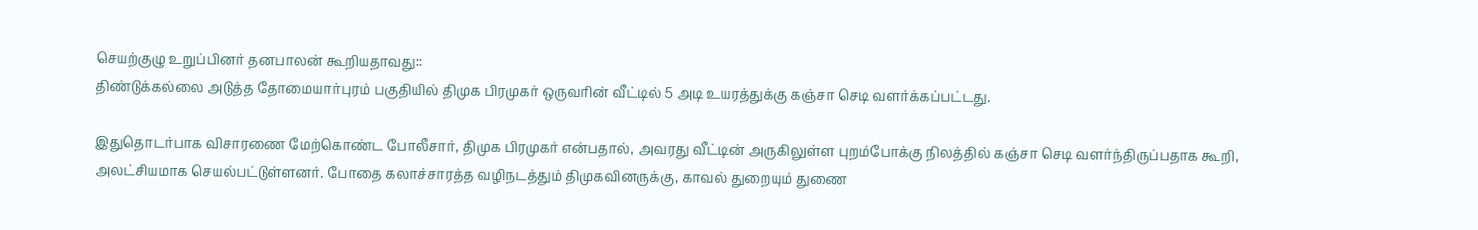செயற்குழு உறுப்பினர் தனபாலன் கூறியதாவது::
திண்டுக்கல்லை அடுத்த தோமையார்புரம் பகுதியில் திமுக பிரமுகர் ஒருவரின் வீட்டில் 5 அடி உயரத்துக்கு கஞ்சா செடி வளர்க்கப்பட்டது.

இதுதொடர்பாக விசாரணை மேற்கொண்ட போலீசார், திமுக பிரமுகர் என்பதால், அவரது வீட்டின் அருகிலுள்ள புறம்போக்கு நிலத்தில் கஞ்சா செடி வளர்ந்திருப்பதாக கூறி, அலட்சியமாக செயல்பட்டுள்ளனர். போதை கலாச்சாரத்த வழிநடத்தும் திமுகவினருக்கு, காவல் துறையும் துணை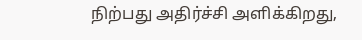நிற்பது அதிர்ச்சி அளிக்கிறது,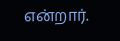என்றார்.